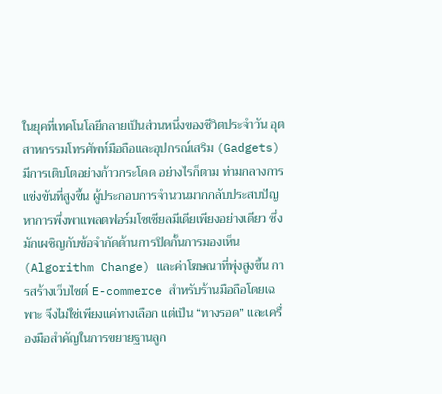ในยุคที่เทคโนโลยีกลายเป็นส่วนหนึ่งของชีวิตประจำวัน อุตสาหกรรมโทรศัพท์มือถือและอุปกรณ์เสริม (Gadgets) มีการเติบโตอย่างก้าวกระโดด อย่างไรก็ตาม ท่ามกลางการแข่งขันที่สูงขึ้น ผู้ประกอบการจำนวนมากกลับประสบปัญหาการพึ่งพาแพลตฟอร์มโซเชียลมีเดียเพียงอย่างเดียว ซึ่งมักเผชิญกับข้อจำกัดด้านการปิดกั้นการมองเห็น (Algorithm Change) และค่าโฆษณาที่พุ่งสูงขึ้น การสร้างเว็บไซต์ E-commerce สำหรับร้านมือถือโดยเฉพาะ จึงไม่ใช่เพียงแค่ทางเลือก แต่เป็น “ทางรอด” และเครื่องมือสำคัญในการขยายฐานลูก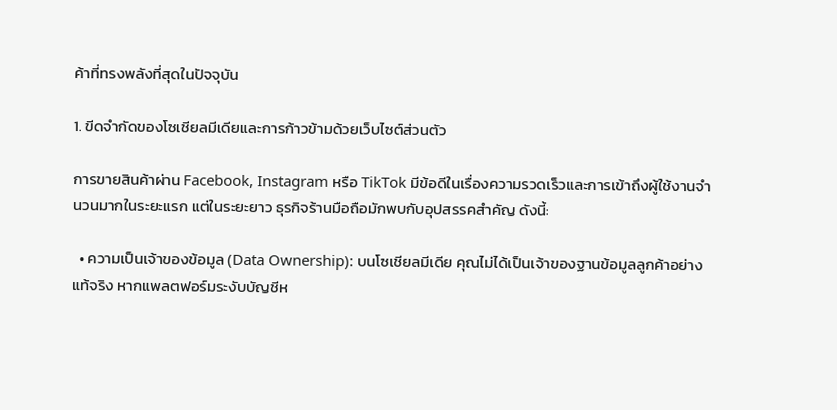ค้าที่ทรงพลังที่สุดในปัจจุบัน

1. ขีดจำกัดของโซเชียลมีเดียและการก้าวข้ามด้วยเว็บไซต์ส่วนตัว

การขายสินค้าผ่าน Facebook, Instagram หรือ TikTok มีข้อดีในเรื่องความรวดเร็วและการเข้าถึงผู้ใช้งานจำนวนมากในระยะแรก แต่ในระยะยาว ธุรกิจร้านมือถือมักพบกับอุปสรรคสำคัญ ดังนี้:

  • ความเป็นเจ้าของข้อมูล (Data Ownership): บนโซเชียลมีเดีย คุณไม่ได้เป็นเจ้าของฐานข้อมูลลูกค้าอย่างแท้จริง หากแพลตฟอร์มระงับบัญชีห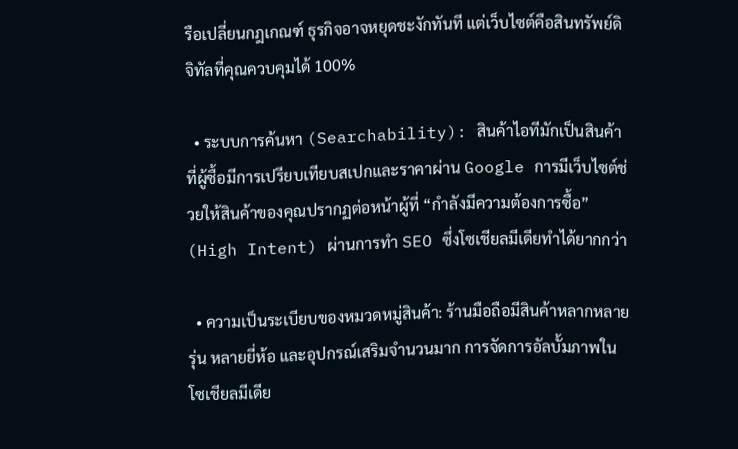รือเปลี่ยนกฎเกณฑ์ ธุรกิจอาจหยุดชะงักทันที แต่เว็บไซต์คือสินทรัพย์ดิจิทัลที่คุณควบคุมได้ 100%

  • ระบบการค้นหา (Searchability): สินค้าไอทีมักเป็นสินค้าที่ผู้ซื้อมีการเปรียบเทียบสเปกและราคาผ่าน Google การมีเว็บไซต์ช่วยให้สินค้าของคุณปรากฏต่อหน้าผู้ที่ “กำลังมีความต้องการซื้อ” (High Intent) ผ่านการทำ SEO ซึ่งโซเชียลมีเดียทำได้ยากกว่า

  • ความเป็นระเบียบของหมวดหมู่สินค้า: ร้านมือถือมีสินค้าหลากหลายรุ่น หลายยี่ห้อ และอุปกรณ์เสริมจำนวนมาก การจัดการอัลบั้มภาพในโซเชียลมีเดีย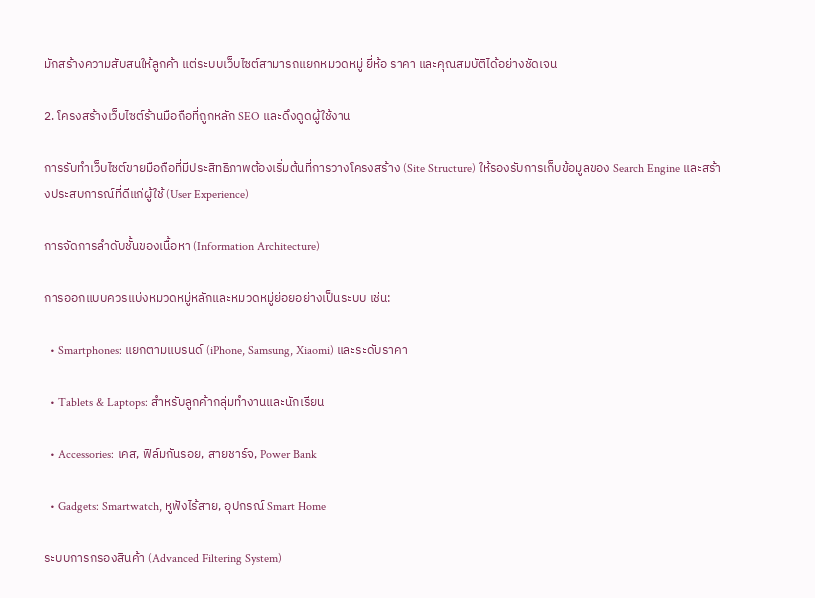มักสร้างความสับสนให้ลูกค้า แต่ระบบเว็บไซต์สามารถแยกหมวดหมู่ ยี่ห้อ ราคา และคุณสมบัติได้อย่างชัดเจน

2. โครงสร้างเว็บไซต์ร้านมือถือที่ถูกหลัก SEO และดึงดูดผู้ใช้งาน

การรับทำเว็บไซต์ขายมือถือที่มีประสิทธิภาพต้องเริ่มต้นที่การวางโครงสร้าง (Site Structure) ให้รองรับการเก็บข้อมูลของ Search Engine และสร้างประสบการณ์ที่ดีแก่ผู้ใช้ (User Experience)

การจัดการลำดับชั้นของเนื้อหา (Information Architecture)

การออกแบบควรแบ่งหมวดหมู่หลักและหมวดหมู่ย่อยอย่างเป็นระบบ เช่น:

  • Smartphones: แยกตามแบรนด์ (iPhone, Samsung, Xiaomi) และระดับราคา

  • Tablets & Laptops: สำหรับลูกค้ากลุ่มทำงานและนักเรียน

  • Accessories: เคส, ฟิล์มกันรอย, สายชาร์จ, Power Bank

  • Gadgets: Smartwatch, หูฟังไร้สาย, อุปกรณ์ Smart Home

ระบบการกรองสินค้า (Advanced Filtering System)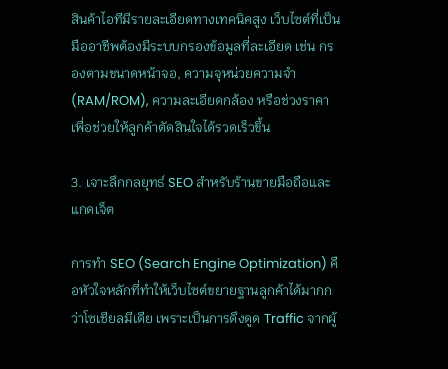สินค้าไอทีมีรายละเอียดทางเทคนิคสูง เว็บไซต์ที่เป็นมืออาชีพต้องมีระบบกรองข้อมูลที่ละเอียด เช่น กรองตามขนาดหน้าจอ, ความจุหน่วยความจำ (RAM/ROM), ความละเอียดกล้อง หรือช่วงราคา เพื่อช่วยให้ลูกค้าตัดสินใจได้รวดเร็วขึ้น

3. เจาะลึกกลยุทธ์ SEO สำหรับร้านขายมือถือและแกดเจ็ต

การทำ SEO (Search Engine Optimization) คือหัวใจหลักที่ทำให้เว็บไซต์ขยายฐานลูกค้าได้มากกว่าโซเชียลมีเดีย เพราะเป็นการดึงดูด Traffic จากผู้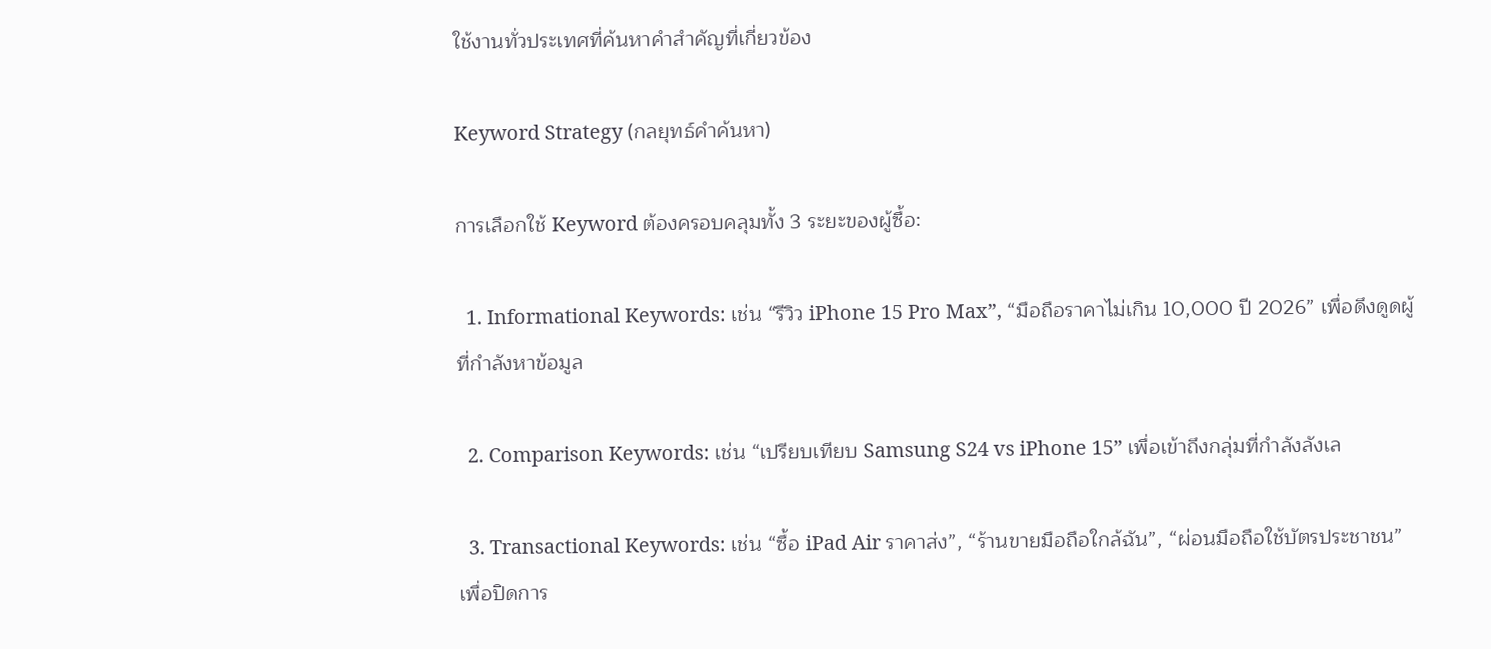ใช้งานทั่วประเทศที่ค้นหาคำสำคัญที่เกี่ยวข้อง

Keyword Strategy (กลยุทธ์คำค้นหา)

การเลือกใช้ Keyword ต้องครอบคลุมทั้ง 3 ระยะของผู้ซื้อ:

  1. Informational Keywords: เช่น “รีวิว iPhone 15 Pro Max”, “มือถือราคาไม่เกิน 10,000 ปี 2026” เพื่อดึงดูดผู้ที่กำลังหาข้อมูล

  2. Comparison Keywords: เช่น “เปรียบเทียบ Samsung S24 vs iPhone 15” เพื่อเข้าถึงกลุ่มที่กำลังลังเล

  3. Transactional Keywords: เช่น “ซื้อ iPad Air ราคาส่ง”, “ร้านขายมือถือใกล้ฉัน”, “ผ่อนมือถือใช้บัตรประชาชน” เพื่อปิดการ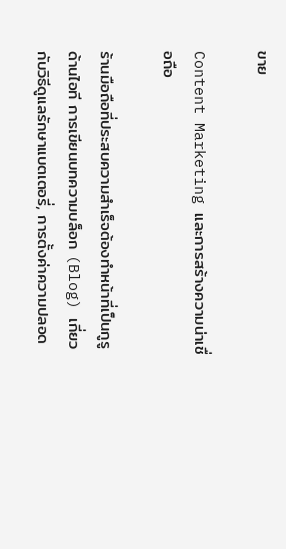ขาย

Content Marketing และการสร้างความน่าเชื่อถือ

ร้านมือถือที่ประสบความสำเร็จต้องทำหน้าที่เป็นกูรูด้านไอที การเขียนบทความบล็อก (Blog) เกี่ยวกับวิธีดูแลรักษาแบตเตอรี่, การตั้งค่าความปลอด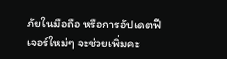ภัยในมือถือ หรือการอัปเดตฟีเจอร์ใหม่ๆ จะช่วยเพิ่มคะ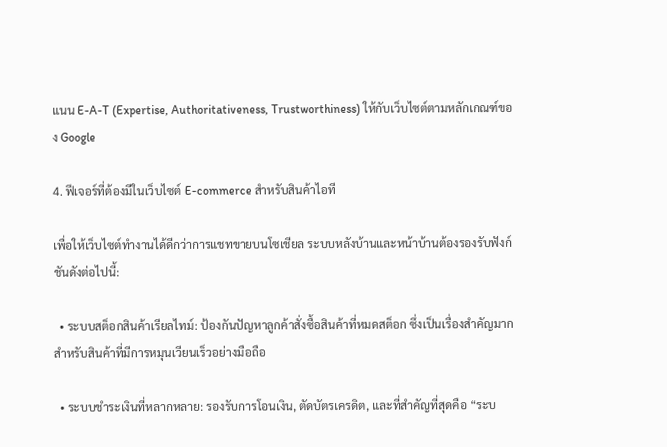แนน E-A-T (Expertise, Authoritativeness, Trustworthiness) ให้กับเว็บไซต์ตามหลักเกณฑ์ของ Google

4. ฟีเจอร์ที่ต้องมีในเว็บไซต์ E-commerce สำหรับสินค้าไอที

เพื่อให้เว็บไซต์ทำงานได้ดีกว่าการแชทขายบนโซเชียล ระบบหลังบ้านและหน้าบ้านต้องรองรับฟังก์ชันดังต่อไปนี้:

  • ระบบสต็อกสินค้าเรียลไทม์: ป้องกันปัญหาลูกค้าสั่งซื้อสินค้าที่หมดสต็อก ซึ่งเป็นเรื่องสำคัญมากสำหรับสินค้าที่มีการหมุนเวียนเร็วอย่างมือถือ

  • ระบบชำระเงินที่หลากหลาย: รองรับการโอนเงิน, ตัดบัตรเครดิต, และที่สำคัญที่สุดคือ “ระบ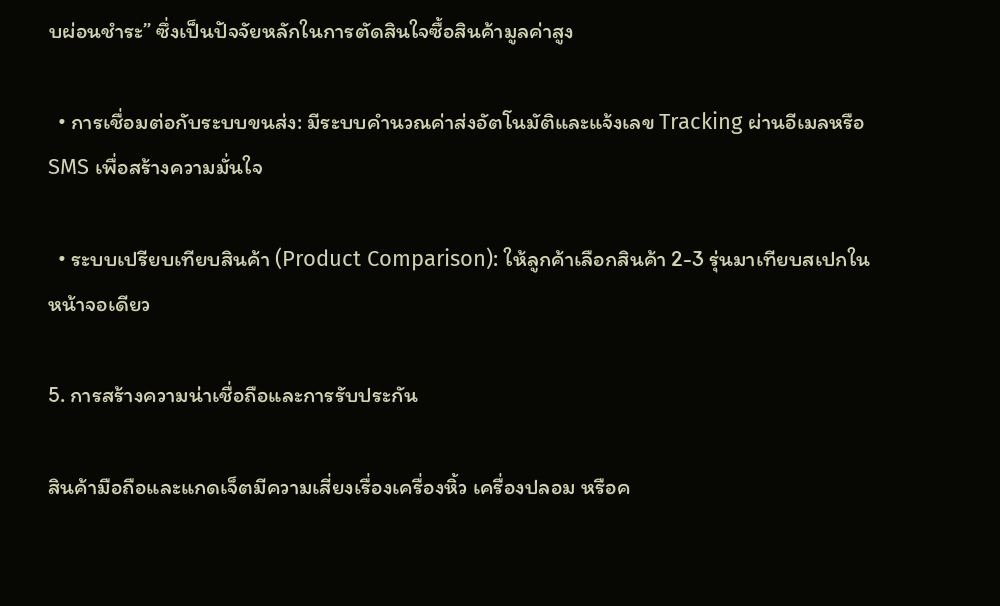บผ่อนชำระ” ซึ่งเป็นปัจจัยหลักในการตัดสินใจซื้อสินค้ามูลค่าสูง

  • การเชื่อมต่อกับระบบขนส่ง: มีระบบคำนวณค่าส่งอัตโนมัติและแจ้งเลข Tracking ผ่านอีเมลหรือ SMS เพื่อสร้างความมั่นใจ

  • ระบบเปรียบเทียบสินค้า (Product Comparison): ให้ลูกค้าเลือกสินค้า 2-3 รุ่นมาเทียบสเปกในหน้าจอเดียว

5. การสร้างความน่าเชื่อถือและการรับประกัน

สินค้ามือถือและแกดเจ็ตมีความเสี่ยงเรื่องเครื่องหิ้ว เครื่องปลอม หรือค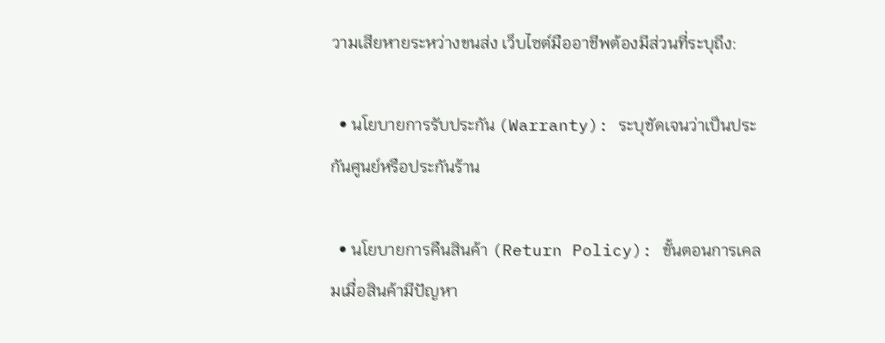วามเสียหายระหว่างขนส่ง เว็บไซต์มืออาชีพต้องมีส่วนที่ระบุถึง:

  • นโยบายการรับประกัน (Warranty): ระบุชัดเจนว่าเป็นประกันศูนย์หรือประกันร้าน

  • นโยบายการคืนสินค้า (Return Policy): ขั้นตอนการเคลมเมื่อสินค้ามีปัญหา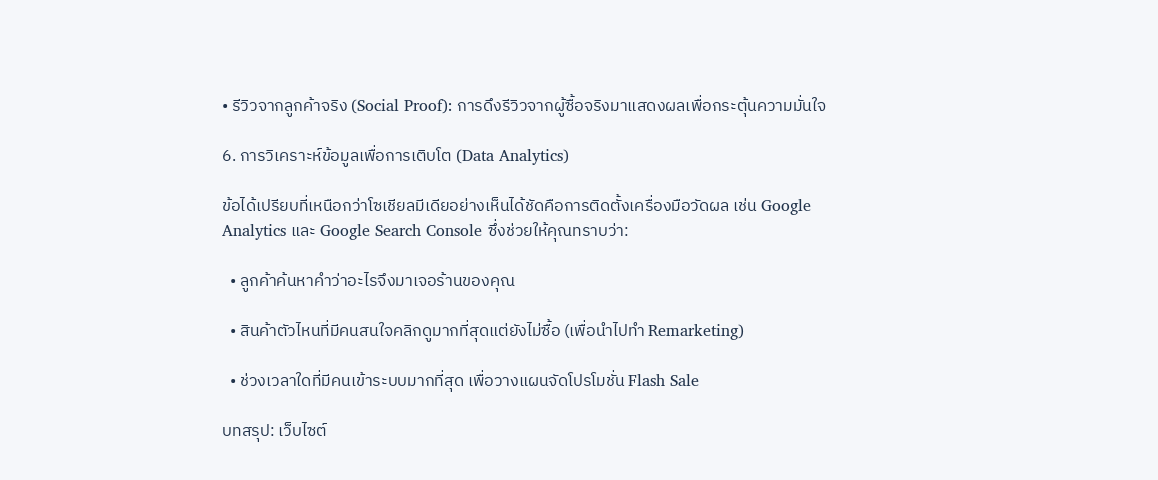• รีวิวจากลูกค้าจริง (Social Proof): การดึงรีวิวจากผู้ซื้อจริงมาแสดงผลเพื่อกระตุ้นความมั่นใจ

6. การวิเคราะห์ข้อมูลเพื่อการเติบโต (Data Analytics)

ข้อได้เปรียบที่เหนือกว่าโซเชียลมีเดียอย่างเห็นได้ชัดคือการติดตั้งเครื่องมือวัดผล เช่น Google Analytics และ Google Search Console ซึ่งช่วยให้คุณทราบว่า:

  • ลูกค้าค้นหาคำว่าอะไรจึงมาเจอร้านของคุณ

  • สินค้าตัวไหนที่มีคนสนใจคลิกดูมากที่สุดแต่ยังไม่ซื้อ (เพื่อนำไปทำ Remarketing)

  • ช่วงเวลาใดที่มีคนเข้าระบบมากที่สุด เพื่อวางแผนจัดโปรโมชั่น Flash Sale

บทสรุป: เว็บไซต์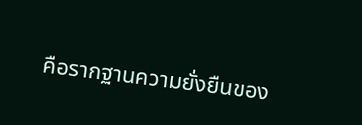คือรากฐานความยั่งยืนของ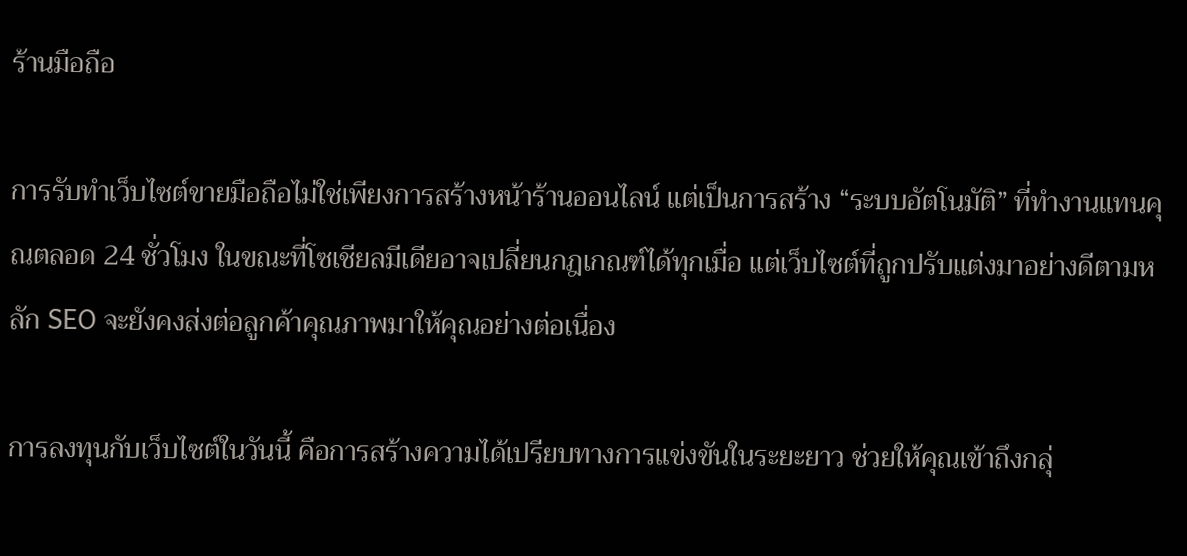ร้านมือถือ

การรับทำเว็บไซต์ขายมือถือไม่ใช่เพียงการสร้างหน้าร้านออนไลน์ แต่เป็นการสร้าง “ระบบอัตโนมัติ” ที่ทำงานแทนคุณตลอด 24 ชั่วโมง ในขณะที่โซเชียลมีเดียอาจเปลี่ยนกฎเกณฑ์ได้ทุกเมื่อ แต่เว็บไซต์ที่ถูกปรับแต่งมาอย่างดีตามหลัก SEO จะยังคงส่งต่อลูกค้าคุณภาพมาให้คุณอย่างต่อเนื่อง

การลงทุนกับเว็บไซต์ในวันนี้ คือการสร้างความได้เปรียบทางการแข่งขันในระยะยาว ช่วยให้คุณเข้าถึงกลุ่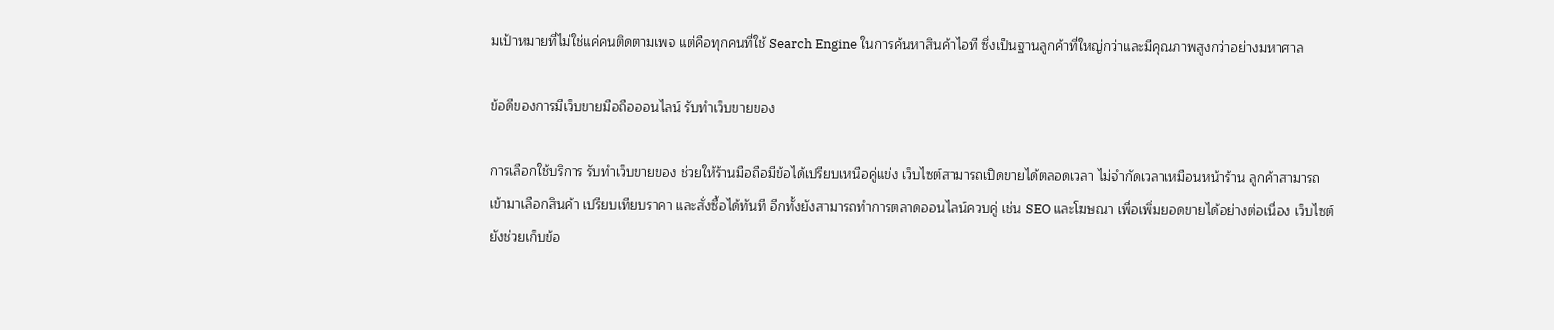มเป้าหมายที่ไม่ใช่แค่คนติดตามเพจ แต่คือทุกคนที่ใช้ Search Engine ในการค้นหาสินค้าไอที ซึ่งเป็นฐานลูกค้าที่ใหญ่กว่าและมีคุณภาพสูงกว่าอย่างมหาศาล

ข้อดีของการมีเว็บขายมือถือออนไลน์ รับทำเว็บขายของ

การเลือกใช้บริการ รับทำเว็บขายของ ช่วยให้ร้านมือถือมีข้อได้เปรียบเหนือคู่แข่ง เว็บไซต์สามารถเปิดขายได้ตลอดเวลา ไม่จำกัดเวลาเหมือนหน้าร้าน ลูกค้าสามารถเข้ามาเลือกสินค้า เปรียบเทียบราคา และสั่งซื้อได้ทันที อีกทั้งยังสามารถทำการตลาดออนไลน์ควบคู่ เช่น SEO และโฆษณา เพื่อเพิ่มยอดขายได้อย่างต่อเนื่อง เว็บไซต์ยังช่วยเก็บข้อ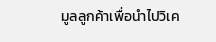มูลลูกค้าเพื่อนำไปวิเค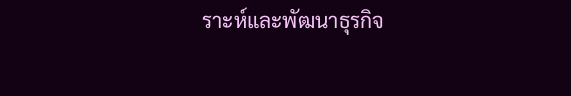ราะห์และพัฒนาธุรกิจ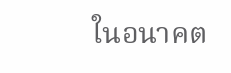ในอนาคต